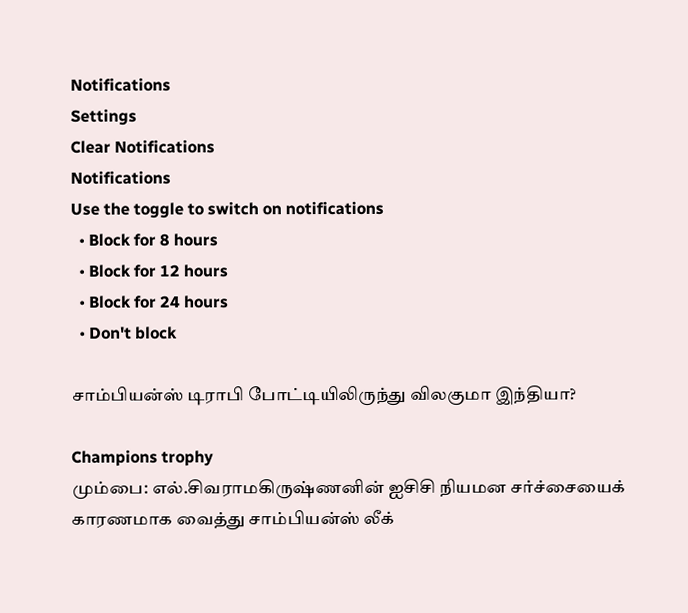Notifications
Settings
Clear Notifications
Notifications
Use the toggle to switch on notifications
  • Block for 8 hours
  • Block for 12 hours
  • Block for 24 hours
  • Don't block

சாம்பியன்ஸ் டிராபி போட்டியிலிருந்து விலகுமா இந்தியா?

Champions trophy
மும்பை: எல்.சிவராமகிருஷ்ணனின் ஐசிசி நியமன சர்ச்சையைக் காரணமாக வைத்து சாம்பியன்ஸ் லீக்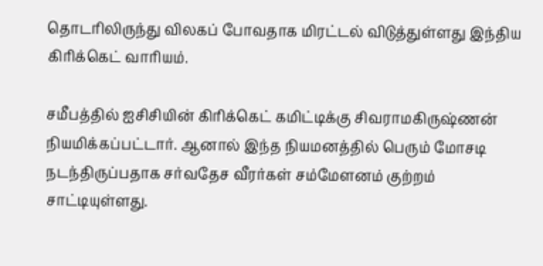தொடரிலிருந்து விலகப் போவதாக மிரட்டல் விடுத்துள்ளது இந்திய கிரிக்கெட் வாரியம்.

சமீபத்தில் ஐசிசியின் கிரிக்கெட் கமிட்டிக்கு சிவராமகிருஷ்ணன் நியமிக்கப்பட்டார். ஆனால் இந்த நியமனத்தில் பெரும் மோசடி நடந்திருப்பதாக சர்வதேச வீரர்கள் சம்மேளனம் குற்றம் சாட்டியுள்ளது.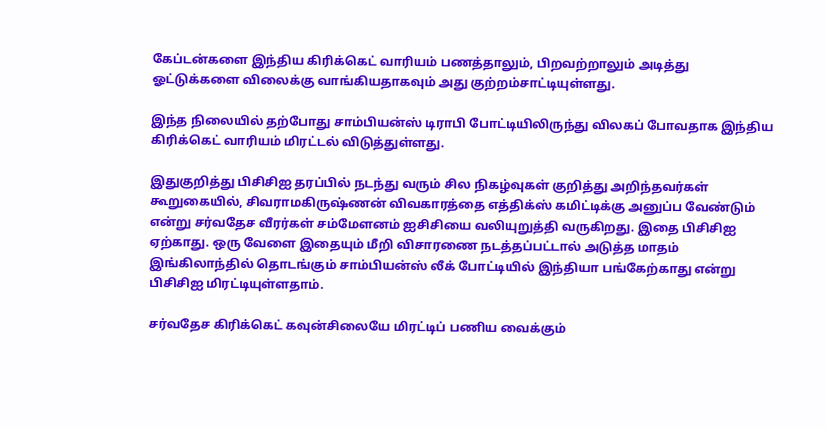கேப்டன்களை இந்திய கிரிக்கெட் வாரியம் பணத்தாலும், பிறவற்றாலும் அடித்து ஓட்டுக்களை விலைக்கு வாங்கியதாகவும் அது குற்றம்சாட்டியுள்ளது.

இந்த நிலையில் தற்போது சாம்பியன்ஸ் டிராபி போட்டியிலிருந்து விலகப் போவதாக இந்திய கிரிக்கெட் வாரியம் மிரட்டல் விடுத்துள்ளது.

இதுகுறித்து பிசிசிஐ தரப்பில் நடந்து வரும் சில நிகழ்வுகள் குறித்து அறிந்தவர்கள் கூறுகையில், சிவராமகிருஷ்ணன் விவகாரத்தை எத்திக்ஸ் கமிட்டிக்கு அனுப்ப வேண்டும் என்று சர்வதேச வீரர்கள் சம்மேளனம் ஐசிசியை வலியுறுத்தி வருகிறது. இதை பிசிசிஐ ஏற்காது. ஒரு வேளை இதையும் மீறி விசாரணை நடத்தப்பட்டால் அடுத்த மாதம் இங்கிலாந்தில் தொடங்கும் சாம்பியன்ஸ் லீக் போட்டியில் இந்தியா பங்கேற்காது என்று பிசிசிஐ மிரட்டியுள்ளதாம்.

சர்வதேச கிரிக்கெட் கவுன்சிலையே மிரட்டிப் பணிய வைக்கும்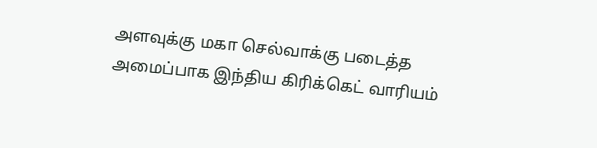அளவுக்கு மகா செல்வாக்கு படைத்த அமைப்பாக இந்திய கிரிக்கெட் வாரியம்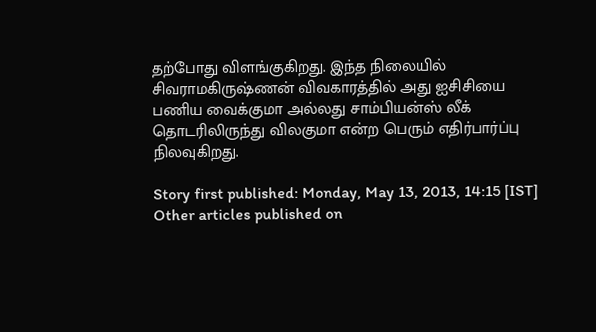தற்போது விளங்குகிறது. இந்த நிலையில் சிவராமகிருஷ்ணன் விவகாரத்தில் அது ஐசிசியை பணிய வைக்குமா அல்லது சாம்பியன்ஸ் லீக் தொடரிலிருந்து விலகுமா என்ற பெரும் எதிர்பார்ப்பு நிலவுகிறது.

Story first published: Monday, May 13, 2013, 14:15 [IST]
Other articles published on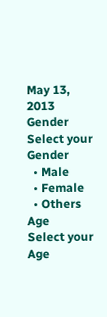May 13, 2013
Gender
Select your Gender
  • Male
  • Female
  • Others
Age
Select your Age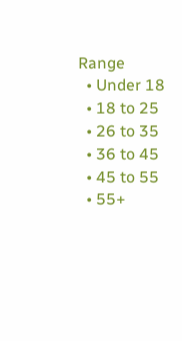Range
  • Under 18
  • 18 to 25
  • 26 to 35
  • 36 to 45
  • 45 to 55
  • 55+